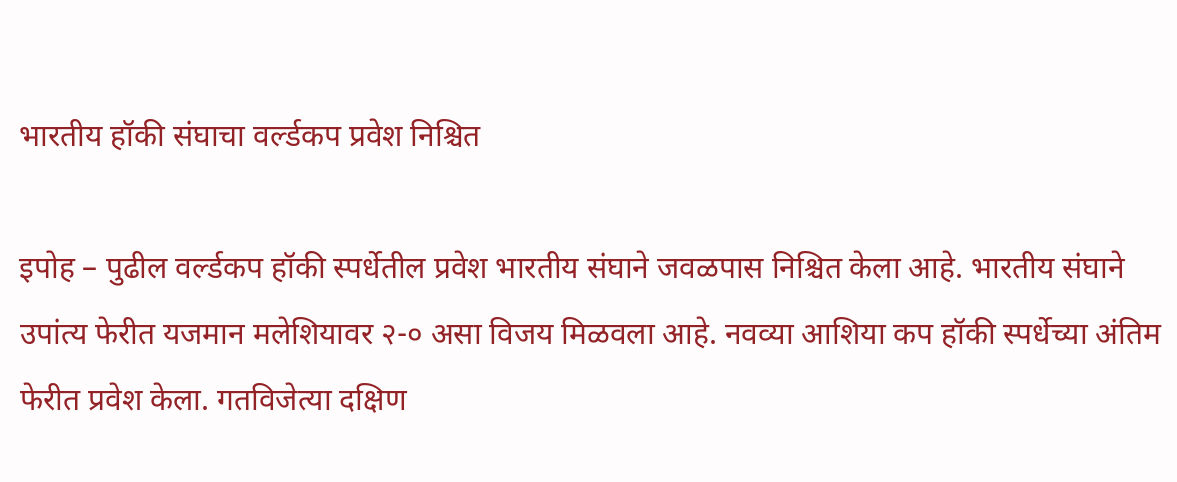भारतीय हॉकी संघाचा वर्ल्डकप प्रवेश निश्चित

इपोह – पुढील वर्ल्डकप हॉकी स्पर्धेतील प्रवेश भारतीय संघाने जवळपास निश्चित केला आहे. भारतीय संघाने उपांत्य फेरीत यजमान मलेशियावर २-० असा विजय मिळवला आहे. नवव्या आशिया कप हॉकी स्पर्धेच्या अंतिम फेरीत प्रवेश केला. गतविजेत्या दक्षिण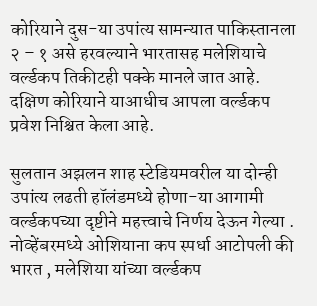कोरियाने दुस-या उपांत्य सामन्यात पाकिस्तानला २ – १ असे हरवल्याने भारतासह मलेशियाचे वर्ल्डकप तिकीटही पक्के मानले जात आहे. दक्षिण कोरियाने याआधीच आपला वर्ल्डकप प्रवेश निश्चित केला आहे.

सुलतान अझलन शाह स्टेडियमवरील या दोन्ही उपांत्य लढती हॉलंडमध्ये होणा-या आगामी वर्ल्डकपच्या दृष्टीने महत्त्वाचे निर्णय देऊन गेल्या .
नोव्हेंबरमध्ये ओशियाना कप स्पर्धा आटोपली की भारत , मलेशिया यांच्या वर्ल्डकप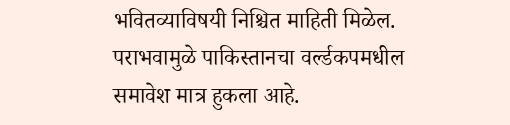भवितव्याविषयी निश्चित माहिती मिळेल. पराभवामुळे पाकिस्तानचा वर्ल्डकपमधील समावेश मात्र हुकला आहे.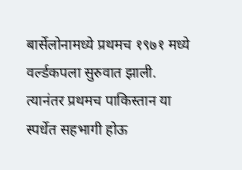बार्सेलोनामध्ये प्रथमच १९७१ मध्ये वर्ल्डकपला सुरुवात झाली. त्यानंतर प्रथमच पाकिस्तान या स्पर्धेत सहभागी होऊ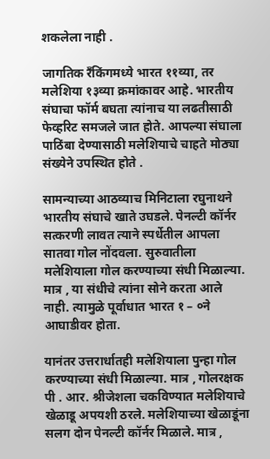शकलेला नाही .

जागतिक रँकिंगमध्ये भारत ११व्या, तर मलेशिया १३व्या क्रमांकावर आहे. भारतीय संघाचा फॉर्म बघता त्यांनाच या लढतीसाठी फेव्हरिट समजले जात होते. आपल्या संघाला पाठिंबा देण्यासाठी मलेशियाचे चाहते मोठ्या संख्येने उपस्थित होते .

सामन्याच्या आठव्याच मिनिटाला रघुनाथने भारतीय संघाचे खाते उघडले. पेनल्टी कॉर्नर सत्करणी लावत त्याने स्पर्धेतील आपला सातवा गोल नोंदवला. सुरुवातीला मलेशियाला गोल करण्याच्या संधी मिळाल्या. मात्र , या संधीचे त्यांना सोने करता आले नाही. त्यामुळे पूर्वाधात भारत १ – ०ने आघाडीवर होता.

यानंतर उत्तरार्धातही मलेशियाला पुन्हा गोल करण्याच्या संधी मिळाल्या. मात्र , गोलरक्षक पी . आर. श्रीजेशला चकविण्यात मलेशियाचे खेळाडू अपयशी ठरले. मलेशियाच्या खेळाडूंना सलग दोन पेनल्टी कॉर्नर मिळाले. मात्र ,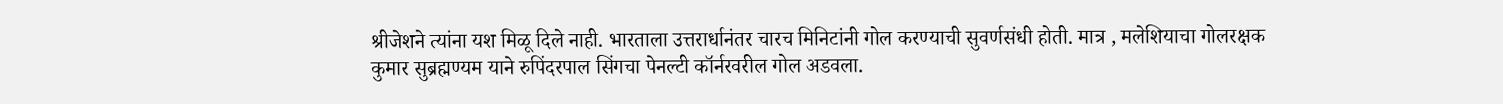श्रीजेशने त्यांना यश मिळू दिले नाही. भारताला उत्तरार्धानंतर चारच मिनिटांनी गोल करण्याची सुवर्णसंधी होती. मात्र , मलेशियाचा गोलरक्षक कुमार सुब्रह्मण्यम याने रुपिंदरपाल सिंगचा पेनल्टी कॉर्नरवरील गोल अडवला.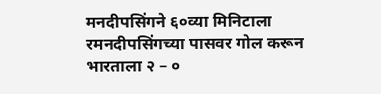मनदीपसिंगने ६०व्या मिनिटाला रमनदीपसिंगच्या पासवर गोल करून भारताला २ – ०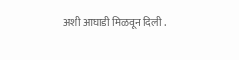अशी आघाडी मिळवून दिली .